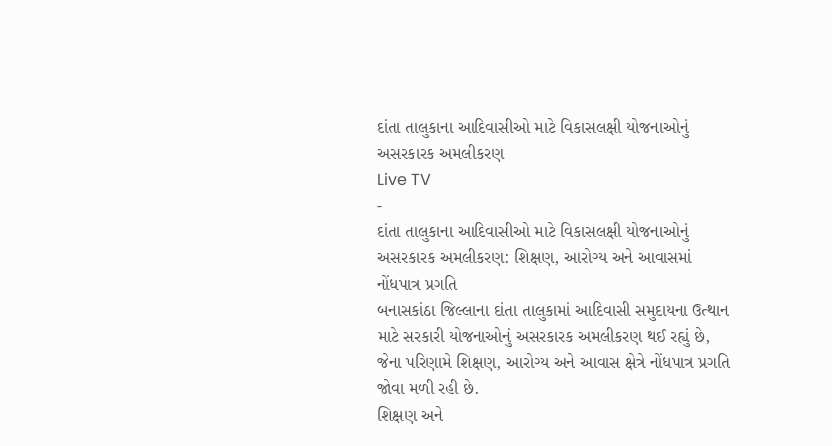દાંતા તાલુકાના આદિવાસીઓ માટે વિકાસલક્ષી યોજનાઓનું અસરકારક અમલીકરણ
Live TV
-
દાંતા તાલુકાના આદિવાસીઓ માટે વિકાસલક્ષી યોજનાઓનું અસરકારક અમલીકરણ: શિક્ષણ, આરોગ્ય અને આવાસમાં નોંધપાત્ર પ્રગતિ
બનાસકાંઠા જિલ્લાના દાંતા તાલુકામાં આદિવાસી સમુદાયના ઉત્થાન માટે સરકારી યોજનાઓનું અસરકારક અમલીકરણ થઈ રહ્યું છે, જેના પરિણામે શિક્ષણ, આરોગ્ય અને આવાસ ક્ષેત્રે નોંધપાત્ર પ્રગતિ જોવા મળી રહી છે.
શિક્ષણ અને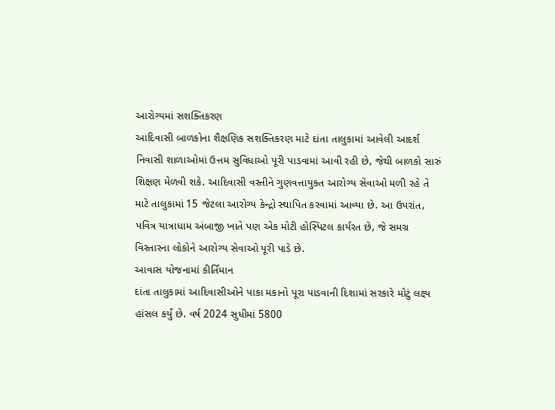આરોગ્યમાં સશક્તિકરણ
આદિવાસી બાળકોના શૈક્ષણિક સશક્તિકરણ માટે દાંતા તાલુકામાં આવેલી આદર્શ નિવાસી શાળાઓમાં ઉત્તમ સુવિધાઓ પૂરી પાડવામાં આવી રહી છે, જેથી બાળકો સારું શિક્ષણ મેળવી શકે. આદિવાસી વસ્તીને ગુણવત્તાયુક્ત આરોગ્ય સેવાઓ મળી રહે તે માટે તાલુકામાં 15 જેટલા આરોગ્ય કેન્દ્રો સ્થાપિત કરવામાં આવ્યા છે. આ ઉપરાંત, પવિત્ર યાત્રાધામ અંબાજી ખાતે પણ એક મોટી હોસ્પિટલ કાર્યરત છે, જે સમગ્ર વિસ્તારના લોકોને આરોગ્ય સેવાઓ પૂરી પાડે છે.
આવાસ યોજનામાં કીર્તિમાન
દાંતા તાલુકામાં આદિવાસીઓને પાકા મકાનો પૂરા પાડવાની દિશામાં સરકારે મોટું લક્ષ્ય હાંસલ કર્યું છે. વર્ષ 2024 સુધીમાં 5800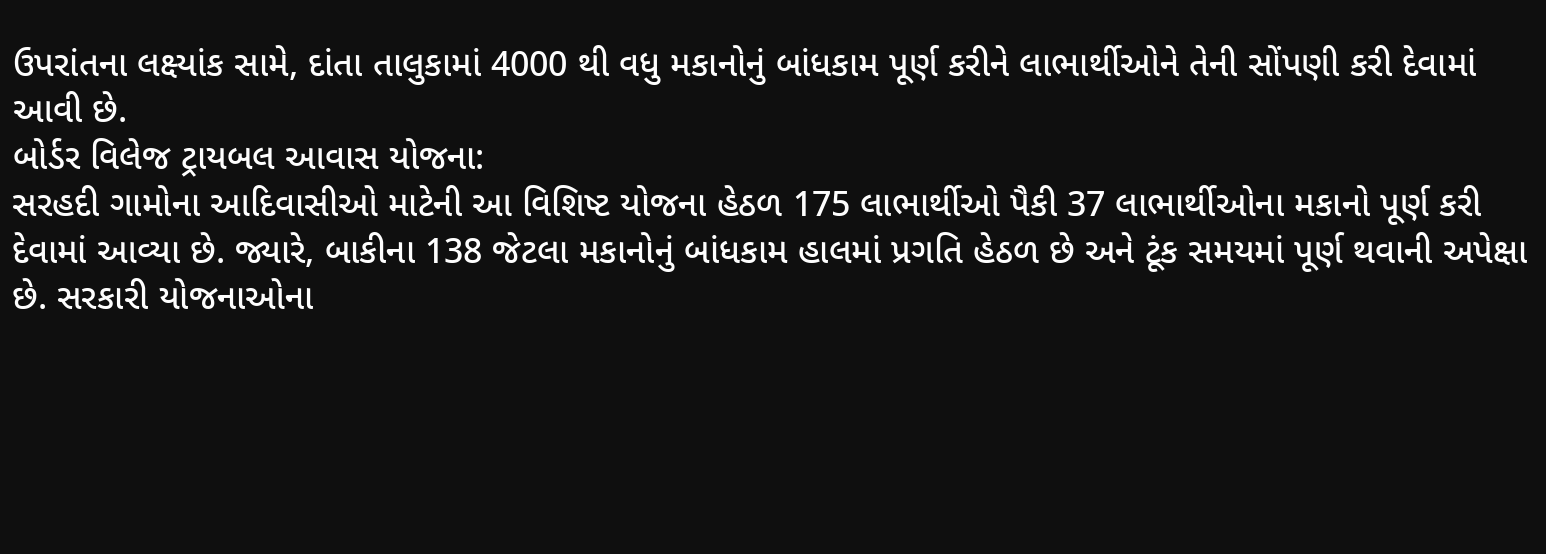ઉપરાંતના લક્ષ્યાંક સામે, દાંતા તાલુકામાં 4000 થી વધુ મકાનોનું બાંધકામ પૂર્ણ કરીને લાભાર્થીઓને તેની સોંપણી કરી દેવામાં આવી છે.
બોર્ડર વિલેજ ટ્રાયબલ આવાસ યોજના:
સરહદી ગામોના આદિવાસીઓ માટેની આ વિશિષ્ટ યોજના હેઠળ 175 લાભાર્થીઓ પૈકી 37 લાભાર્થીઓના મકાનો પૂર્ણ કરી દેવામાં આવ્યા છે. જ્યારે, બાકીના 138 જેટલા મકાનોનું બાંધકામ હાલમાં પ્રગતિ હેઠળ છે અને ટૂંક સમયમાં પૂર્ણ થવાની અપેક્ષા છે. સરકારી યોજનાઓના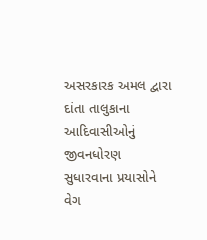અસરકારક અમલ દ્વારા દાંતા તાલુકાના આદિવાસીઓનું જીવનધોરણ સુધારવાના પ્રયાસોને વેગ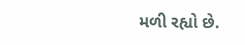મળી રહ્યો છે.